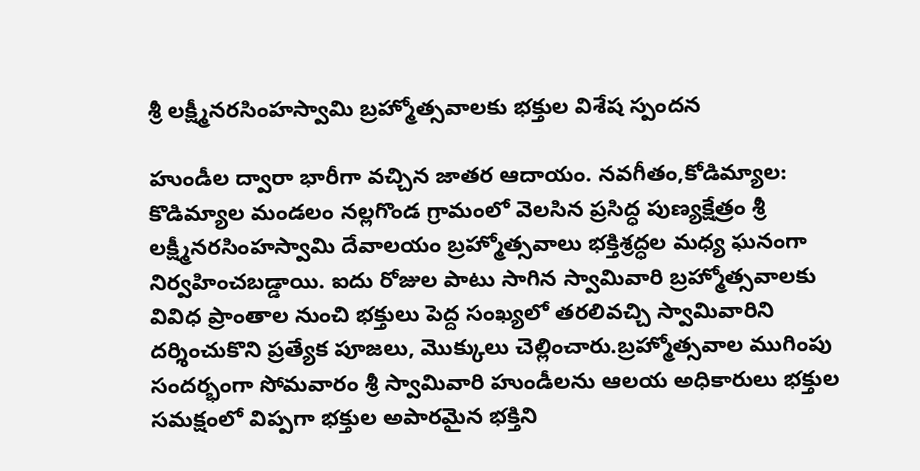శ్రీ లక్ష్మీనరసింహస్వామి బ్రహ్మోత్సవాలకు భక్తుల విశేష స్పందన

హుండీల ద్వారా భారీగా వచ్చిన జాతర ఆదాయం. నవగీతం,కోడిమ్యాల: కొడిమ్యాల మండలం నల్లగొండ గ్రామంలో వెలసిన ప్రసిద్ధ పుణ్యక్షేత్రం శ్రీ లక్ష్మీనరసింహస్వామి దేవాలయం బ్రహ్మోత్సవాలు భక్తిశ్రద్ధల మధ్య ఘనంగా నిర్వహించబడ్డాయి. ఐదు రోజుల పాటు సాగిన స్వామివారి బ్రహ్మోత్సవాలకు వివిధ ప్రాంతాల నుంచి భక్తులు పెద్ద సంఖ్యలో తరలివచ్చి స్వామివారిని దర్శించుకొని ప్రత్యేక పూజలు, మొక్కులు చెల్లించారు.బ్రహ్మోత్సవాల ముగింపు సందర్భంగా సోమవారం శ్రీ స్వామివారి హుండీలను ఆలయ అధికారులు భక్తుల సమక్షంలో విప్పగా భక్తుల అపారమైన భక్తిని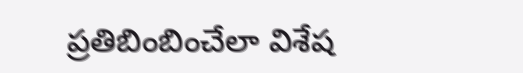ప్రతిబింబించేలా విశేష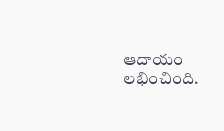ఆదాయం లభించింది.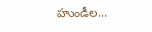హుండీల...